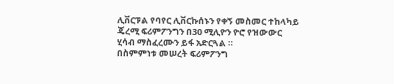ሊቨርፑል የባየር ሊቨርኩሰኑን የቀኝ መስመር ተከላካይ ጄረሚ ፍሪምፖንግን በ30 ሚሊዮን ዮሮ የዝውውር ሂሳብ ማስፈረሙን ይፋ አድርጓል ።
በስምምነቱ መሠረት ፍሪምፖንግ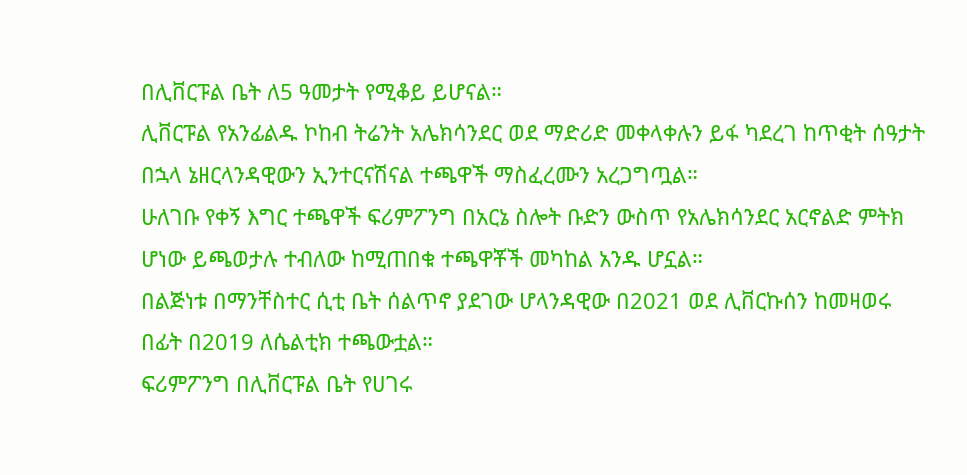በሊቨርፑል ቤት ለ5 ዓመታት የሚቆይ ይሆናል።
ሊቨርፑል የአንፊልዱ ኮከብ ትሬንት አሌክሳንደር ወደ ማድሪድ መቀላቀሉን ይፋ ካደረገ ከጥቂት ሰዓታት በኋላ ኔዘርላንዳዊውን ኢንተርናሽናል ተጫዋች ማስፈረሙን አረጋግጧል።
ሁለገቡ የቀኝ እግር ተጫዋች ፍሪምፖንግ በአርኔ ስሎት ቡድን ውስጥ የአሌክሳንደር አርኖልድ ምትክ ሆነው ይጫወታሉ ተብለው ከሚጠበቁ ተጫዋቾች መካከል አንዱ ሆኗል።
በልጅነቱ በማንቸስተር ሲቲ ቤት ሰልጥኖ ያደገው ሆላንዳዊው በ2021 ወደ ሊቨርኩሰን ከመዛወሩ በፊት በ2019 ለሴልቲክ ተጫውቷል።
ፍሪምፖንግ በሊቨርፑል ቤት የሀገሩ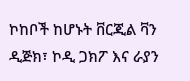ኮከቦች ከሆኑት ቨርጂል ቫን ዲጅክ፣ ኮዲ ጋክፖ እና ራያን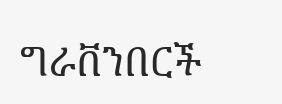ግራቨንበርች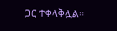ጋር ተቀላቅሏል።